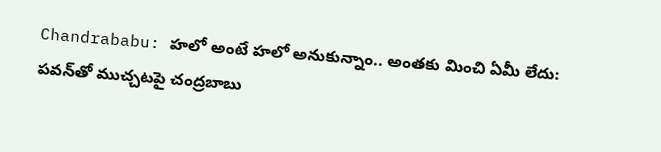Chandrababu: హలో అంటే హలో అనుకున్నాం.. అంతకు మించి ఏమీ లేదు: పవన్‌తో ముచ్చటపై చంద్రబాబు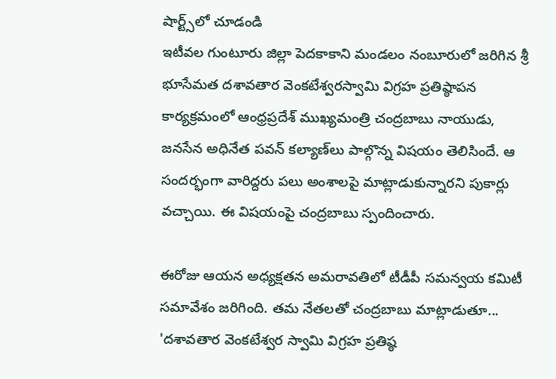షార్ట్స్‌లో చూడండి
ఇటీవల గుంటూరు జిల్లా పెదకాకాని మండలం నంబూరులో జరిగిన శ్రీ భూసేమత దశావతార వెంకటేశ్వరస్వామి విగ్రహ ప్రతిష్ఠాపన కార్యక్రమంలో ఆంధ్రప్రదేశ్‌ ముఖ్యమంత్రి చంద్రబాబు నాయుడు, జనసేన అధినేత పవన్‌ కల్యాణ్‌లు పాల్గొన్న విషయం తెలిసిందే. ఆ సందర్భంగా వారిద్దరు పలు అంశాలపై మాట్లాడుకున్నారని పుకార్లు వచ్చాయి. ఈ విషయంపై చంద్రబాబు స్పందించారు.

ఈరోజు ఆయన అధ్యక్షతన అమరావతిలో టీడీపీ సమన్వయ కమిటీ సమావేశం జరిగింది. తమ నేతలతో చంద్రబాబు మాట్లాడుతూ... 'దశావతార వెంకటేశ్వర స్వామి విగ్రహ ప్రతిష్ఠ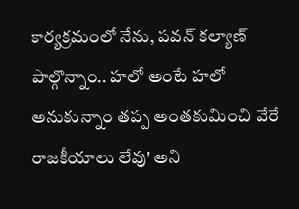కార్యక్రమంలో నేను, పవన్‌ కల్యాణ్  పాల్గొన్నాం.. హలో అంటే హలో అనుకున్నాం తప్ప అంతకుమించి వేరే రాజకీయాలు లేవు' అని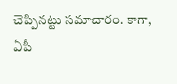చెప్పినట్టు సమాచారం. కాగా, ఏపీ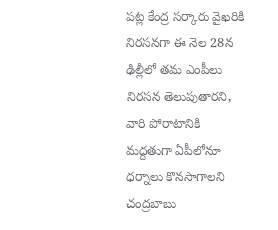పట్ల కేంద్ర సర్కారు వైఖరికి నిరసనగా ఈ నెల 28న ఢిల్లీలో తమ ఎంపీలు నిరసన తెలుపుతారని, వారి పోరాటానికి మద్దతుగా ఏపీలోనూ ధర్నాలు కొనసాగాలని చంద్రబాబు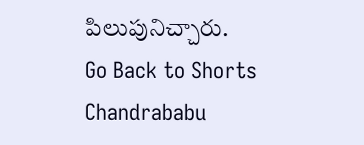పిలుపునిచ్చారు.
Go Back to Shorts
Chandrababu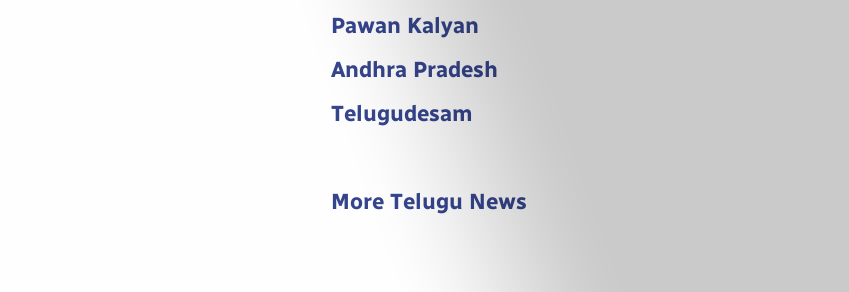Pawan Kalyan
Andhra Pradesh
Telugudesam

More Telugu News